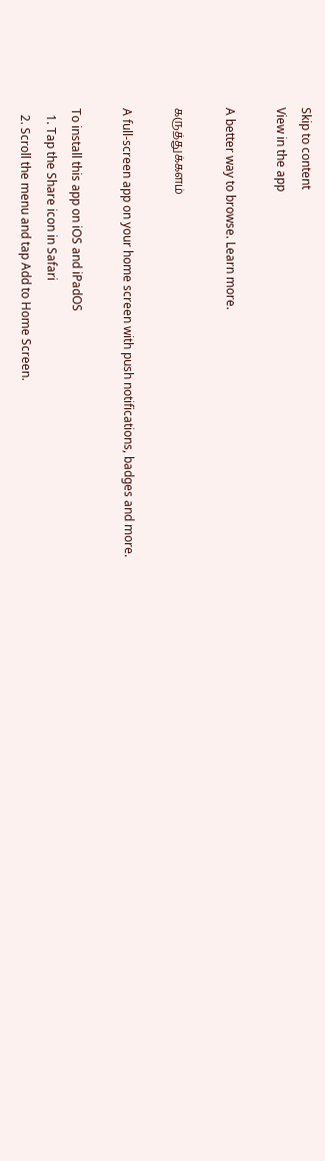Skip to content
View in the app

A better way to browse. Learn more.

கருத்துக்களம்

A full-screen app on your home screen with push notifications, badges and more.

To install this app on iOS and iPadOS
  1. Tap the Share icon in Safari
  2. Scroll the menu and tap Add to Home Screen.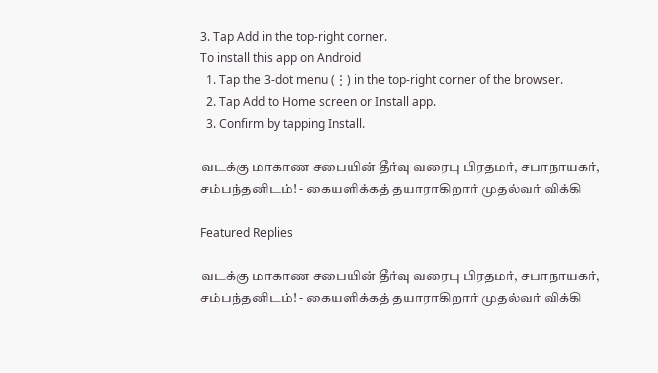3. Tap Add in the top-right corner.
To install this app on Android
  1. Tap the 3-dot menu (⋮) in the top-right corner of the browser.
  2. Tap Add to Home screen or Install app.
  3. Confirm by tapping Install.

வடக்கு மாகாண சபையின் தீர்வு வரைபு பிரதமர், சபாநாயகர், சம்பந்தனிடம்! - கையளிக்கத் தயாராகிறார் முதல்வர் விக்கி

Featured Replies

வடக்கு மாகாண சபையின் தீர்வு வரைபு பிரதமர், சபாநாயகர், சம்பந்தனிடம்! - கையளிக்கத் தயாராகிறார் முதல்வர் விக்கி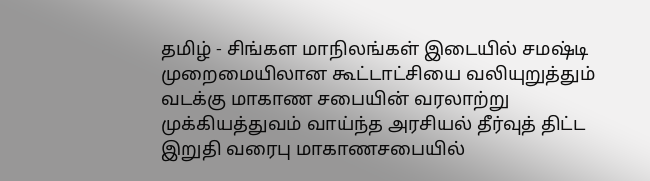தமிழ் - சிங்கள மாநிலங்கள் இடையில் சமஷ்டி முறைமையிலான கூட்டாட்சியை வலியுறுத்தும் வடக்கு மாகாண சபையின் வரலாற்று முக்கியத்துவம் வாய்ந்த அரசியல் தீர்வுத் திட்ட இறுதி வரைபு மாகாணசபையில்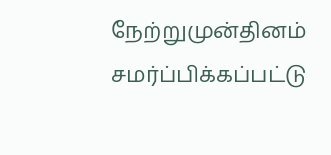நேற்றுமுன்தினம் சமர்ப்பிக்கப்பட்டு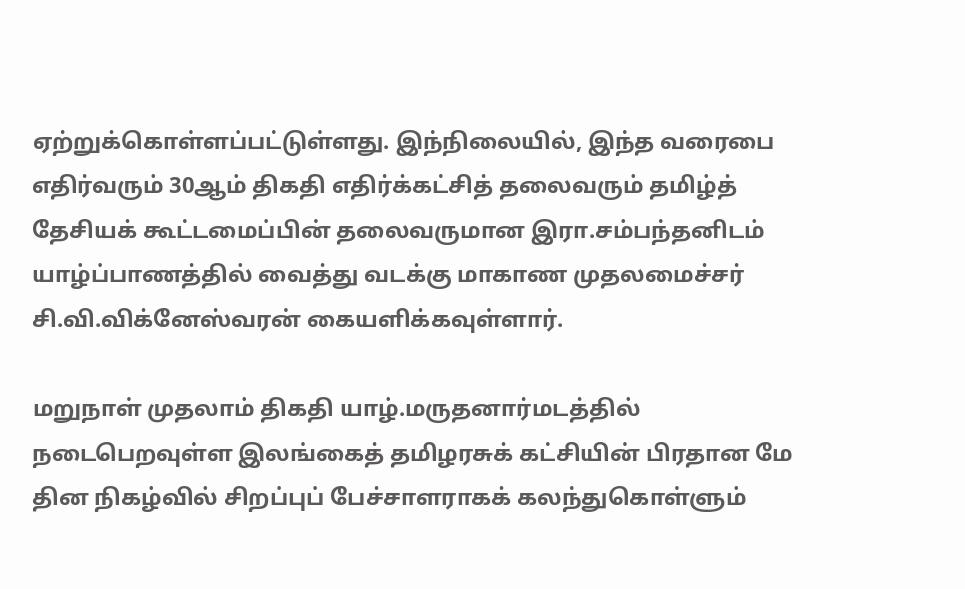ஏற்றுக்கொள்ளப்பட்டுள்ளது. இந்நிலையில், இந்த வரைபை எதிர்வரும் 30ஆம் திகதி எதிர்க்கட்சித் தலைவரும் தமிழ்த் தேசியக் கூட்டமைப்பின் தலைவருமான இரா.சம்பந்தனிடம் யாழ்ப்பாணத்தில் வைத்து வடக்கு மாகாண முதலமைச்சர் சி.வி.விக்னேஸ்வரன் கையளிக்கவுள்ளார்.

மறுநாள் முதலாம் திகதி யாழ்.மருதனார்மடத்தில் நடைபெறவுள்ள இலங்கைத் தமிழரசுக் கட்சியின் பிரதான மே தின நிகழ்வில் சிறப்புப் பேச்சாளராகக் கலந்துகொள்ளும்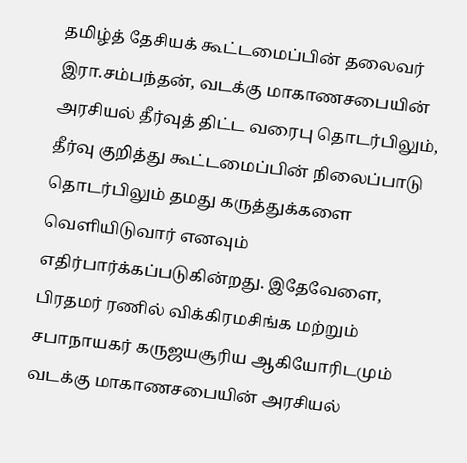தமிழ்த் தேசியக் கூட்டமைப்பின் தலைவர் இரா.சம்பந்தன், வடக்கு மாகாணசபையின் அரசியல் தீர்வுத் திட்ட வரைபு தொடர்பிலும், தீர்வு குறித்து கூட்டமைப்பின் நிலைப்பாடு தொடர்பிலும் தமது கருத்துக்களை வெளியிடுவார் எனவும் எதிர்பார்க்கப்படுகின்றது. இதேவேளை, பிரதமர் ரணில் விக்கிரமசிங்க மற்றும் சபாநாயகர் கருஜயசூரிய ஆகியோரிடமும் வடக்கு மாகாணசபையின் அரசியல்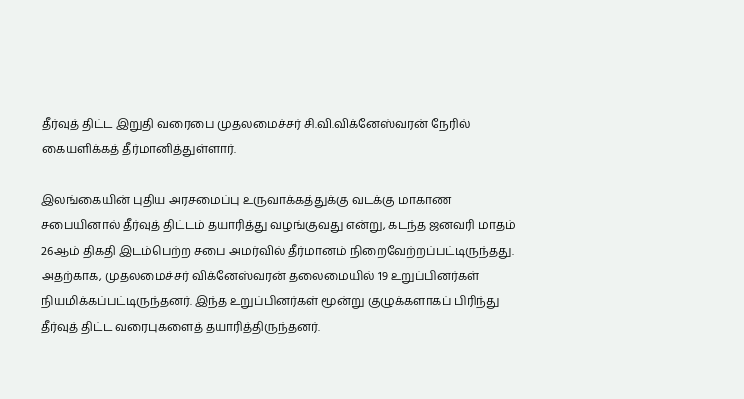தீர்வுத் திட்ட இறுதி வரைபை முதலமைச்சர் சி.வி.விக்னேஸ்வரன் நேரில் கையளிக்கத் தீர்மானித்துள்ளார்.

இலங்கையின் புதிய அரசமைப்பு உருவாக்கத்துக்கு வடக்கு மாகாண சபையினால் தீர்வுத் திட்டம் தயாரித்து வழங்குவது என்று, கடந்த ஜனவரி மாதம் 26ஆம் திகதி இடம்பெற்ற சபை அமர்வில் தீர்மானம் நிறைவேற்றப்பட்டிருந்தது. அதற்காக, முதலமைச்சர் விக்னேஸ்வரன் தலைமையில் 19 உறுப்பினர்கள் நியமிக்கப்பட்டிருந்தனர். இந்த உறுப்பினர்கள் மூன்று குழுக்களாகப் பிரிந்து தீர்வுத் திட்ட வரைபுகளைத் தயாரித்திருந்தனர்.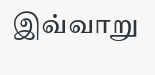இவ்வாறு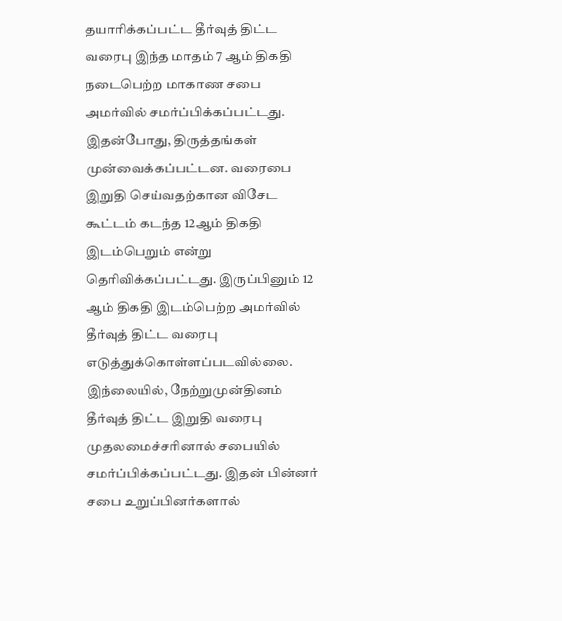தயாரிக்கப்பட்ட தீர்வுத் திட்ட வரைபு இந்த மாதம் 7 ஆம் திகதி நடைபெற்ற மாகாண சபை அமர்வில் சமர்ப்பிக்கப்பட்டது. இதன்போது, திருத்தங்கள் முன்வைக்கப்பட்டன. வரைபை இறுதி செய்வதற்கான விசேட கூட்டம் கடந்த 12ஆம் திகதி இடம்பெறும் என்று தெரிவிக்கப்பட்டது. இருப்பினும் 12 ஆம் திகதி இடம்பெற்ற அமர்வில் தீர்வுத் திட்ட வரைபு எடுத்துக்கொள்ளப்படவில்லை. இந்லையில், நேற்றுமுன்தினம் தீர்வுத் திட்ட இறுதி வரைபு முதலமைச்சரினால் சபையில் சமர்ப்பிக்கப்பட்டது. இதன் பின்னர் சபை உறுப்பினர்களால்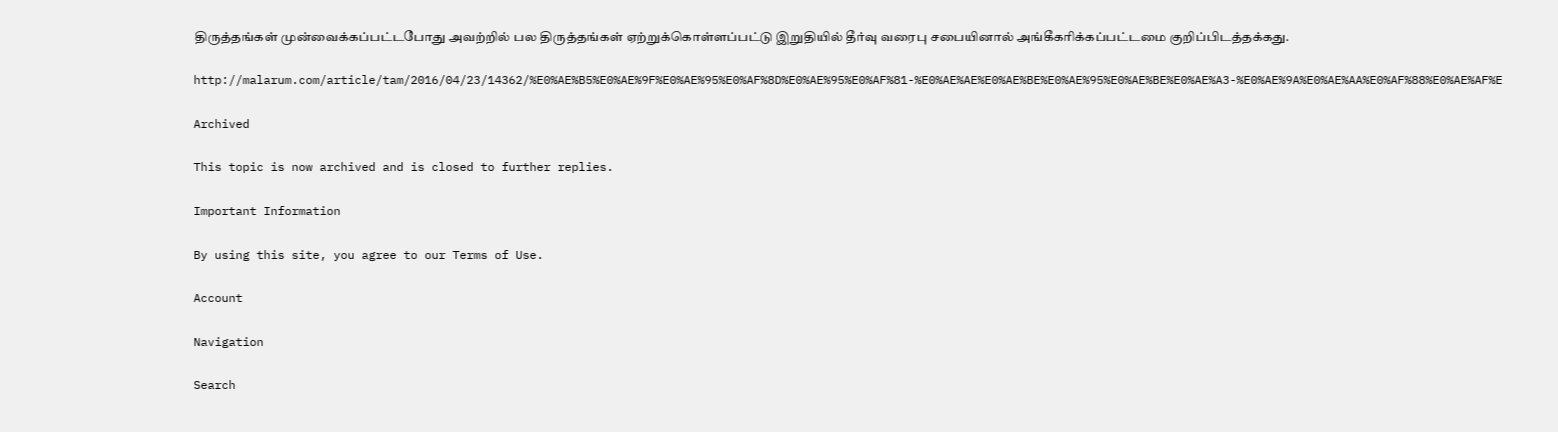திருத்தங்கள் முன்வைக்கப்பட்டபோது அவற்றில் பல திருத்தங்கள் ஏற்றுக்கொள்ளப்பட்டு இறுதியில் தீர்வு வரைபு சபையினால் அங்கீகரிக்கப்பட்டமை குறிப்பிடத்தக்கது.

http://malarum.com/article/tam/2016/04/23/14362/%E0%AE%B5%E0%AE%9F%E0%AE%95%E0%AF%8D%E0%AE%95%E0%AF%81-%E0%AE%AE%E0%AE%BE%E0%AE%95%E0%AE%BE%E0%AE%A3-%E0%AE%9A%E0%AE%AA%E0%AF%88%E0%AE%AF%E

Archived

This topic is now archived and is closed to further replies.

Important Information

By using this site, you agree to our Terms of Use.

Account

Navigation

Search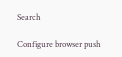Search

Configure browser push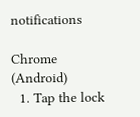notifications

Chrome (Android)
  1. Tap the lock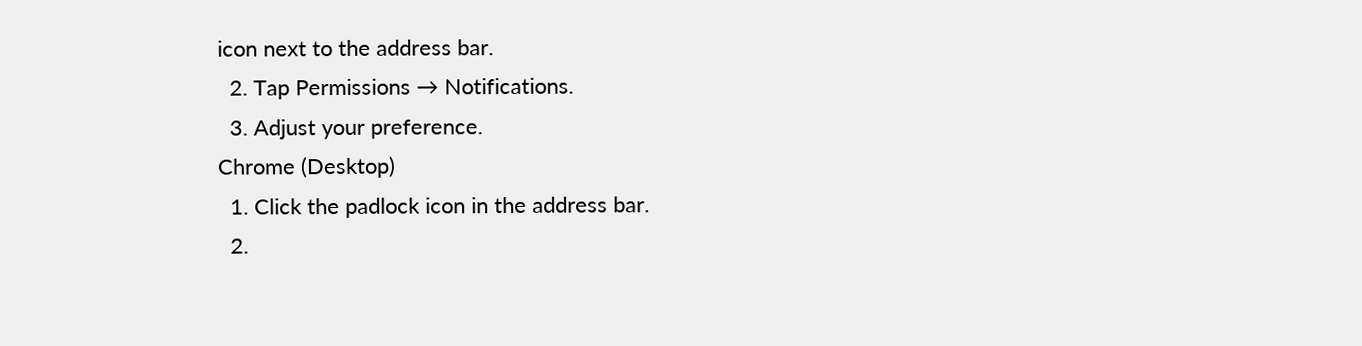icon next to the address bar.
  2. Tap Permissions → Notifications.
  3. Adjust your preference.
Chrome (Desktop)
  1. Click the padlock icon in the address bar.
  2.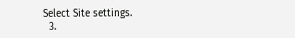Select Site settings.
  3.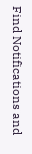Find Notifications and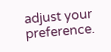adjust your preference.